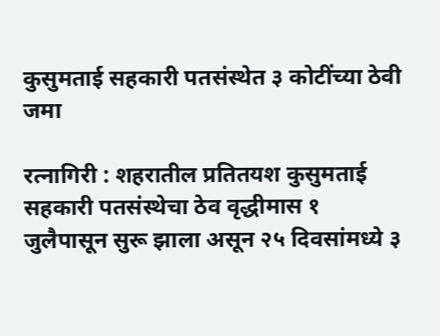कुसुमताई सहकारी पतसंस्थेत ३ कोटींच्या ठेवी जमा

रत्नागिरी : शहरातील प्रतितयश कुसुमताई सहकारी पतसंस्थेचा ठेव वृद्धीमास १ जुलैपासून सुरू झाला असून २५ दिवसांमध्ये ३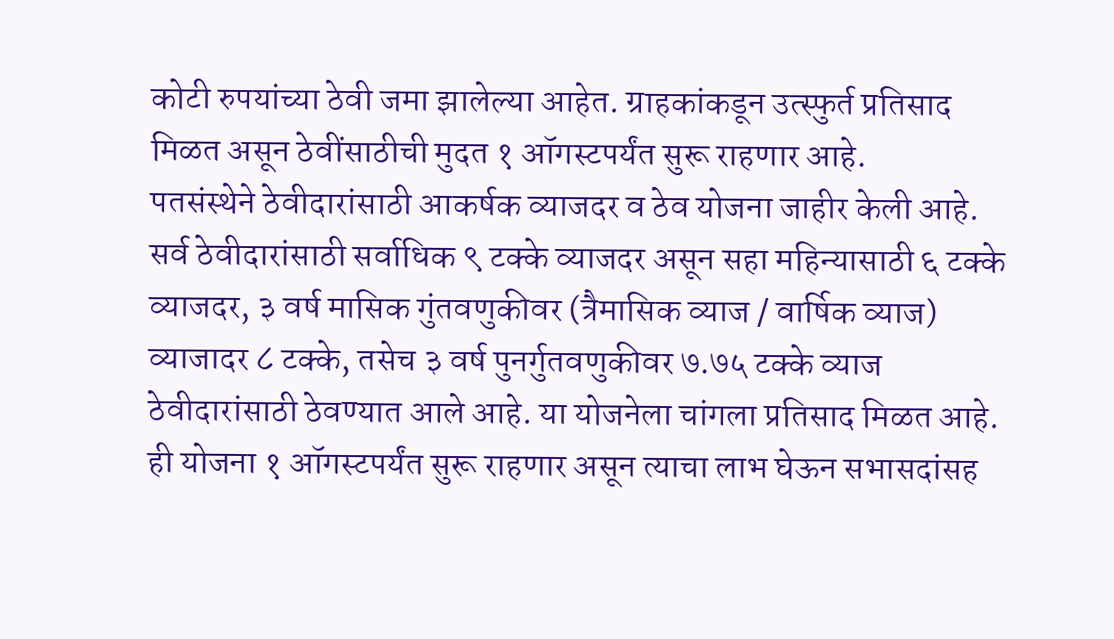कोटी रुपयांच्या ठेवी जमा झालेल्या आहेत. ग्राहकांकडून उत्स्फुर्त प्रतिसाद मिळत असून ठेवींसाठीची मुदत १ ऑगस्टपर्यंत सुरू राहणार आहे.
पतसंस्थेने ठेवीदारांसाठी आकर्षक व्याजदर व ठेव योजना जाहीर केली आहे. सर्व ठेवीदारांसाठी सर्वाधिक ९ टक्के व्याजदर असून सहा महिन्यासाठी ६ टक्के व्याजदर, ३ वर्ष मासिक गुंतवणुकीवर (त्रैमासिक व्याज / वार्षिक व्याज) व्याजादर ८ टक्के, तसेच ३ वर्ष पुनर्गुतवणुकीवर ७.७५ टक्के व्याज ठेवीदारांसाठी ठेवण्यात आले आहे. या योजनेला चांगला प्रतिसाद मिळत आहे. ही योजना १ ऑगस्टपर्यंत सुरू राहणार असून त्याचा लाभ घेऊन सभासदांसह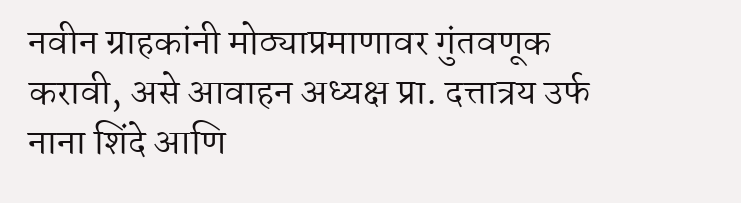नवीन ग्राहकांनी मोठ्याप्रमाणावर गुंतवणूक करावी, असे आवाहन अध्यक्ष प्रा. दत्तात्रय उर्फ नाना शिंदे आणि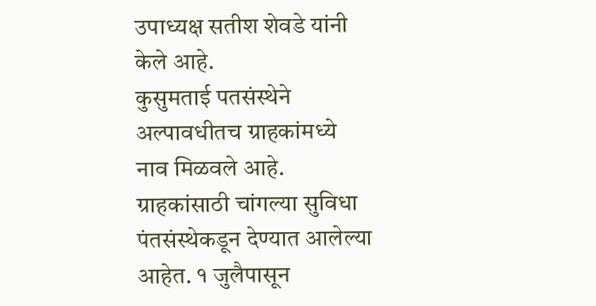उपाध्यक्ष सतीश शेवडे यांनी केले आहे.
कुसुमताई पतसंस्थेने अल्पावधीतच ग्राहकांमध्ये नाव मिळवले आहे. ग्राहकांसाठी चांगल्या सुविधा पंतसंस्थेकडून देण्यात आलेल्या आहेत. १ जुलैपासून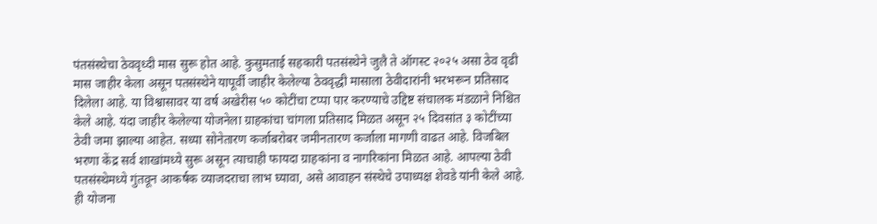पंतसंस्थेचा ठेववृध्दी मास सुरू होत आहे. कुसुमताई सहकारी पतसंस्थेने जुलै ते ऑगस्ट २०२५ असा ठेव वृढी मास जाहीर केला असून पतसंस्थेने यापूर्वी जाहीर केलेल्या ठेववृद्धी मासाला ठेवीदारांनी भरभरून प्रतिसाद दिलेला आहे. या विश्वासावर या वर्ष अखेरीस ५० कोटींचा टप्पा पार करण्याचे उद्दिष्ट संचालक मंडळाने निश्चित केले आहे. यंदा जाहीर केलेल्या योजनेला ग्राहकांचा चांगला प्रतिसाद मिळत असून २५ दिवसांत ३ कोटींच्या ठेवी जमा झाल्या आहेत. सध्या सोनेतारण कर्जाबरोबर जमीनतारण कर्जाला मागणी वाढत आहे. विजबिल भरणा केंद्र सर्व शाखांमध्ये सुरू असून त्याचाही फायदा ग्राहकांना व नागरिकांना मिळत आहे. आपल्या ठेवी पतसंस्थेमध्ये गुंतवून आकर्षक व्याजदराचा लाभ घ्यावा, असे आवाहन संस्थेचे उपाध्यक्ष शेवडे यांनी केले आहे.
ही योजना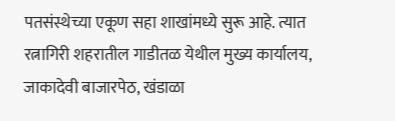पतसंस्थेच्या एकूण सहा शाखांमध्ये सुरू आहे. त्यात रत्नागिरी शहरातील गाडीतळ येथील मुख्य कार्यालय, जाकादेवी बाजारपेठ, खंडाळा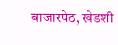बाजारपेठ, खेडशी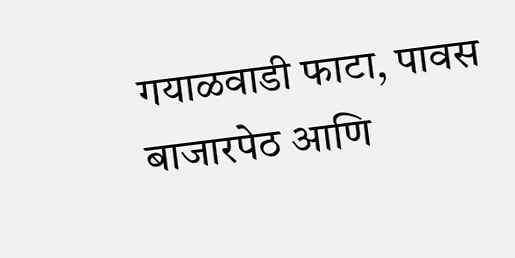गयाळवाडी फाटा, पावस बाजारपेठ आणि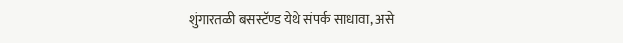शुंगारतळी बसस्टॅण्ड येथे संपर्क साधावा, असे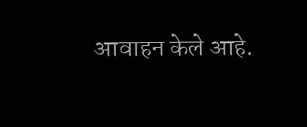आवाहन केले आहे.